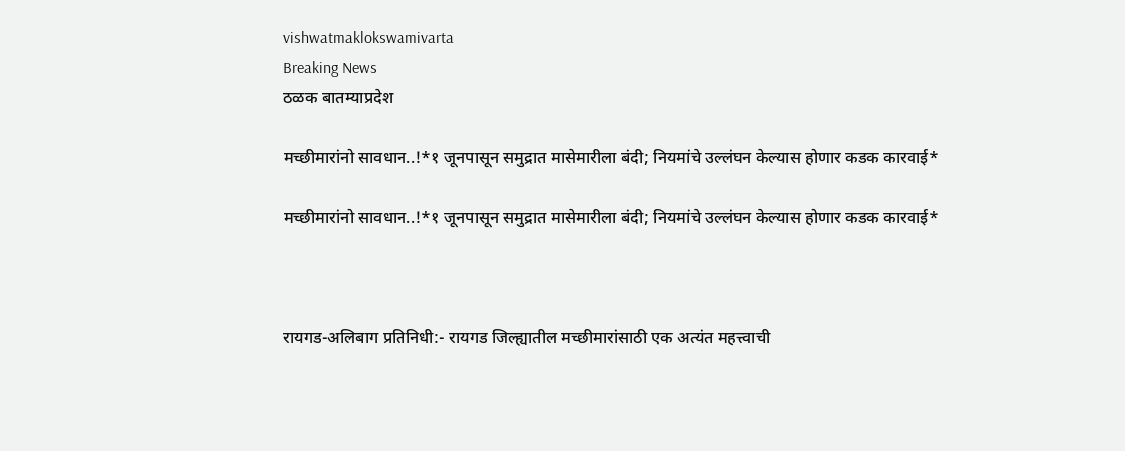vishwatmaklokswamivarta
Breaking News
ठळक बातम्याप्रदेश

मच्छीमारांनो सावधान..!*१ जूनपासून समुद्रात मासेमारीला बंदी; नियमांचे उल्लंघन केल्यास होणार कडक कारवाई*

मच्छीमारांनो सावधान..!*१ जूनपासून समुद्रात मासेमारीला बंदी; नियमांचे उल्लंघन केल्यास होणार कडक कारवाई*



रायगड-अलिबाग प्रतिनिधी:- रायगड जिल्ह्यातील मच्छीमारांसाठी एक अत्यंत महत्त्वाची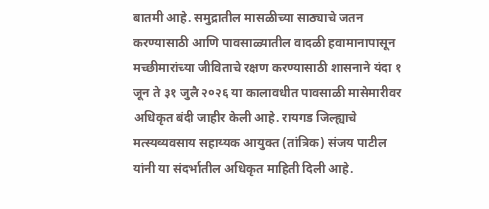बातमी आहे. समुद्रातील मासळीच्या साठ्याचे जतन करण्यासाठी आणि पावसाळ्यातील वादळी हवामानापासून मच्छीमारांच्या जीविताचे रक्षण करण्यासाठी शासनाने यंदा १ जून ते ३१ जुलै २०२६ या कालावधीत पावसाळी मासेमारीवर अधिकृत बंदी जाहीर केली आहे. रायगड जिल्ह्याचे मत्स्यव्यवसाय सहाय्यक आयुक्त (तांत्रिक) संजय पाटील यांनी या संदर्भातील अधिकृत माहिती दिली आहे.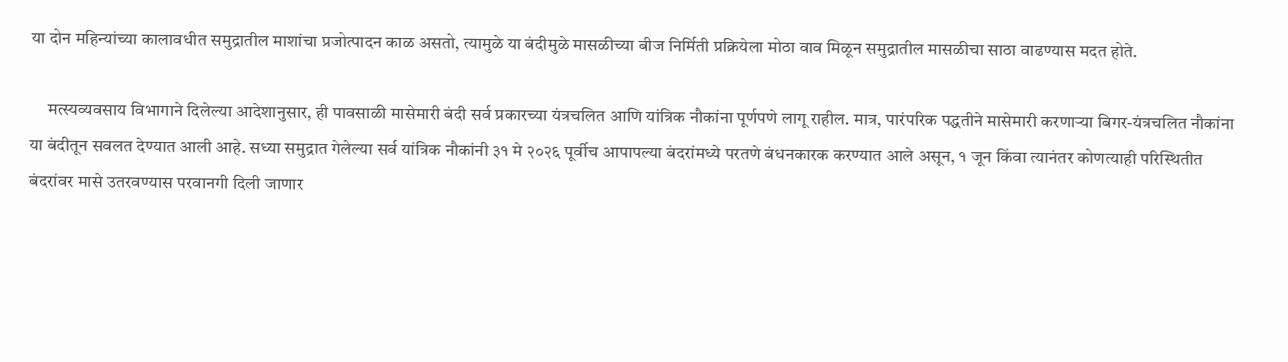या दोन महिन्यांच्या कालावधीत समुद्रातील माशांचा प्रजोत्पादन काळ असतो, त्यामुळे या बंदीमुळे मासळीच्या बीज निर्मिती प्रक्रियेला मोठा वाव मिळून समुद्रातील मासळीचा साठा वाढण्यास मदत होते.

     मत्स्यव्यवसाय विभागाने दिलेल्या आदेशानुसार, ही पावसाळी मासेमारी बंदी सर्व प्रकारच्या यंत्रचलित आणि यांत्रिक नौकांना पूर्णपणे लागू राहील. मात्र, पारंपरिक पद्धतीने मासेमारी करणाऱ्या बिगर-यंत्रचलित नौकांना या बंदीतून सवलत देण्यात आली आहे. सध्या समुद्रात गेलेल्या सर्व यांत्रिक नौकांनी ३१ मे २०२६ पूर्वीच आपापल्या बंदरांमध्ये परतणे बंधनकारक करण्यात आले असून, १ जून किंवा त्यानंतर कोणत्याही परिस्थितीत बंदरांवर मासे उतरवण्यास परवानगी दिली जाणार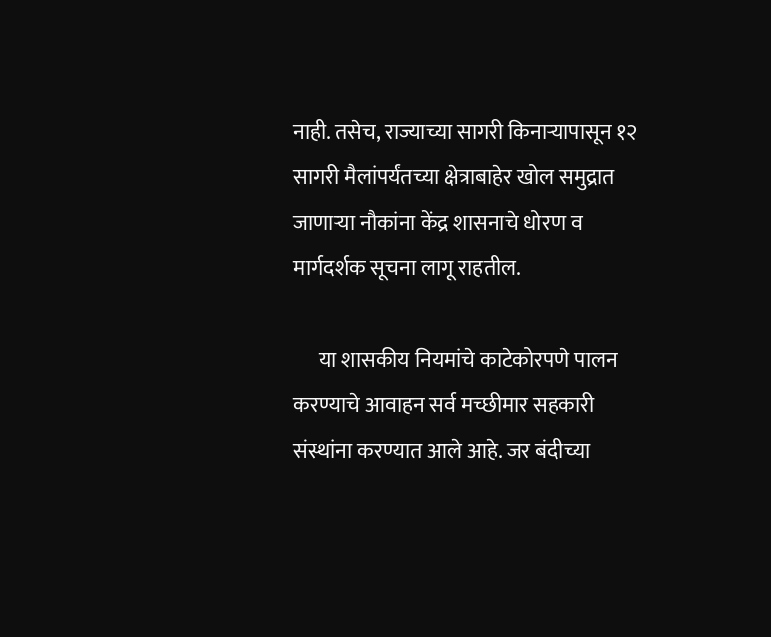नाही. तसेच, राज्याच्या सागरी किनाऱ्यापासून १२ सागरी मैलांपर्यंतच्या क्षेत्राबाहेर खोल समुद्रात जाणाऱ्या नौकांना केंद्र शासनाचे धोरण व मार्गदर्शक सूचना लागू राहतील.

      या शासकीय नियमांचे काटेकोरपणे पालन करण्याचे आवाहन सर्व मच्छीमार सहकारी संस्थांना करण्यात आले आहे. जर बंदीच्या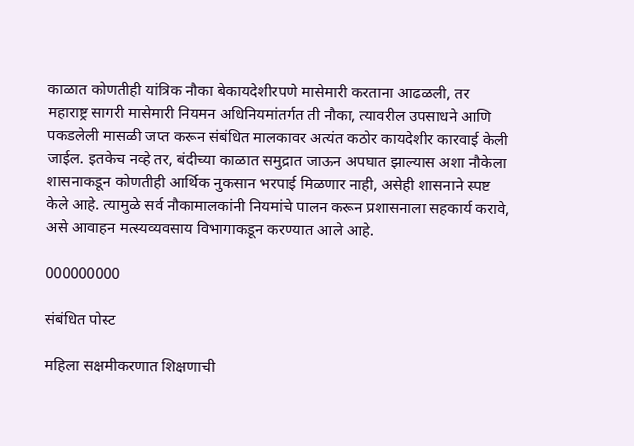काळात कोणतीही यांत्रिक नौका बेकायदेशीरपणे मासेमारी करताना आढळली, तर महाराष्ट्र सागरी मासेमारी नियमन अधिनियमांतर्गत ती नौका, त्यावरील उपसाधने आणि पकडलेली मासळी जप्त करून संबंधित मालकावर अत्यंत कठोर कायदेशीर कारवाई केली जाईल. इतकेच नव्हे तर, बंदीच्या काळात समुद्रात जाऊन अपघात झाल्यास अशा नौकेला शासनाकडून कोणतीही आर्थिक नुकसान भरपाई मिळणार नाही, असेही शासनाने स्पष्ट केले आहे. त्यामुळे सर्व नौकामालकांनी नियमांचे पालन करून प्रशासनाला सहकार्य करावे, असे आवाहन मत्स्यव्यवसाय विभागाकडून करण्यात आले आहे.

000000000

संबंधित पोस्ट

महिला सक्षमीकरणात शिक्षणाची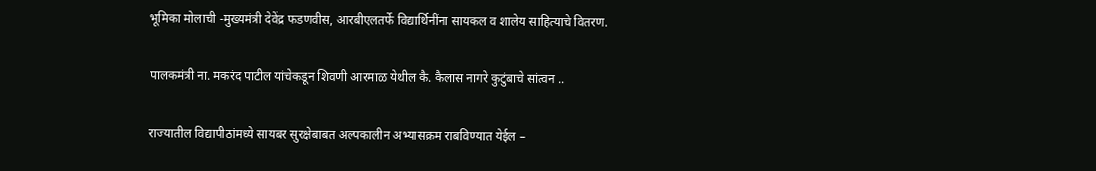भूमिका मोलाची -मुख्यमंत्री देवेंद्र फडणवीस, आरबीएलतर्फे विद्यार्थिनींना सायकल व शालेय साहित्याचे वितरण.

पालकमंत्री ना. मकरंद पाटील यांचेकडून शिवणी आरमाळ येथील कै. कैलास नागरे कुटुंबाचे सांत्वन ..

राज्यातील विद्यापीठांमध्ये सायबर सुरक्षेबाबत अल्पकालीन अभ्यासक्रम राबविण्यात येईल –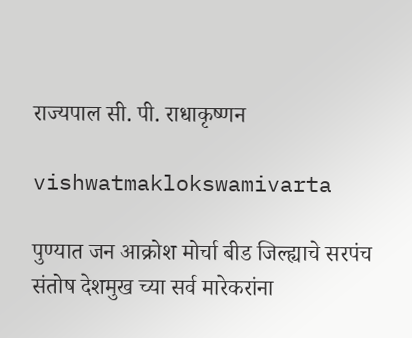राज्यपाल सी. पी. राधाकृष्णन

vishwatmaklokswamivarta

पुण्यात जन आक्रोश मोर्चा बीड जिल्ह्याचे सरपंच संतोष देशमुख च्या सर्व मारेकरांना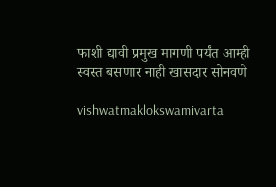फाशी द्यावी प्रमुख मागणी पर्यंत आम्ही स्वस्त बसणार नाही खासदार सोनवणे

vishwatmaklokswamivarta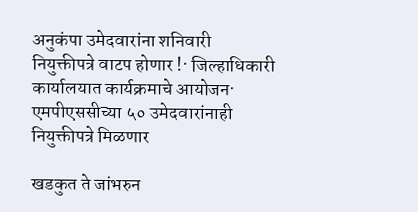अनुकंपा उमेदवारांना शनिवारी नियुक्तीपत्रे वाटप होणार !· जिल्हाधिकारी कार्यालयात कार्यक्रमाचे आयोजन· एमपीएससीच्या ५० उमेदवारांनाही नियुक्तीपत्रे मिळणार

खडकुत ते जांभरुन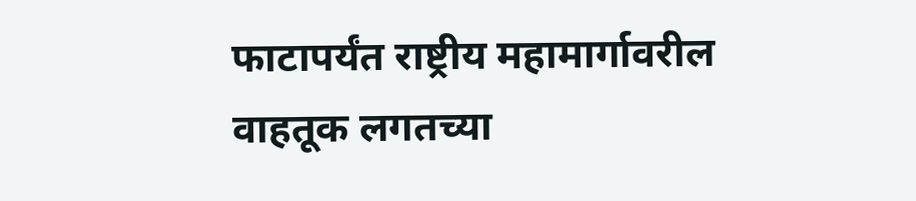फाटापर्यंत राष्ट्रीय महामार्गावरील वाहतूक लगतच्या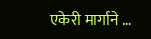एकेरी मार्गाने …